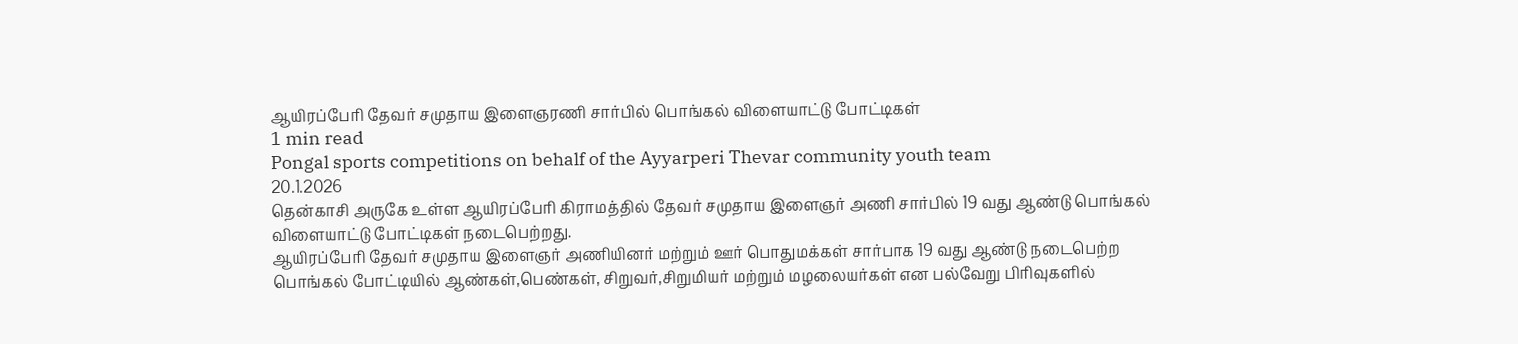ஆயிரப்பேரி தேவர் சமுதாய இளைஞரணி சார்பில் பொங்கல் விளையாட்டு போட்டிகள்
1 min read
Pongal sports competitions on behalf of the Ayyarperi Thevar community youth team
20.1.2026
தென்காசி அருகே உள்ள ஆயிரப்பேரி கிராமத்தில் தேவர் சமுதாய இளைஞர் அணி சார்பில் 19 வது ஆண்டு பொங்கல் விளையாட்டு போட்டிகள் நடைபெற்றது.
ஆயிரப்பேரி தேவர் சமுதாய இளைஞர் அணியினர் மற்றும் ஊர் பொதுமக்கள் சார்பாக 19 வது ஆண்டு நடைபெற்ற பொங்கல் போட்டியில் ஆண்கள்,பெண்கள், சிறுவர்,சிறுமியர் மற்றும் மழலையர்கள் என பல்வேறு பிரிவுகளில்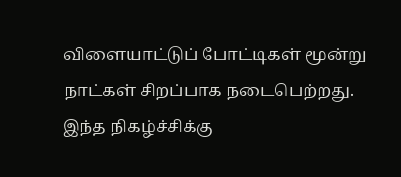விளையாட்டுப் போட்டிகள் மூன்று நாட்கள் சிறப்பாக நடைபெற்றது.
இந்த நிகழ்ச்சிக்கு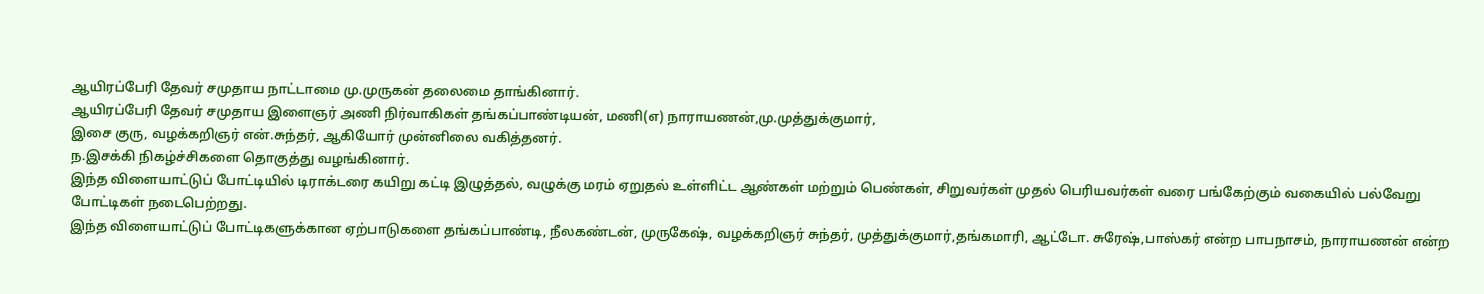ஆயிரப்பேரி தேவர் சமுதாய நாட்டாமை மு.முருகன் தலைமை தாங்கினார்.
ஆயிரப்பேரி தேவர் சமுதாய இளைஞர் அணி நிர்வாகிகள் தங்கப்பாண்டியன், மணி(எ) நாராயணன்,மு.முத்துக்குமார்,
இசை குரு, வழக்கறிஞர் என்.சுந்தர், ஆகியோர் முன்னிலை வகித்தனர்.
ந.இசக்கி நிகழ்ச்சிகளை தொகுத்து வழங்கினார்.
இந்த விளையாட்டுப் போட்டியில் டிராக்டரை கயிறு கட்டி இழுத்தல், வழுக்கு மரம் ஏறுதல் உள்ளிட்ட ஆண்கள் மற்றும் பெண்கள், சிறுவர்கள் முதல் பெரியவர்கள் வரை பங்கேற்கும் வகையில் பல்வேறு போட்டிகள் நடைபெற்றது.
இந்த விளையாட்டுப் போட்டிகளுக்கான ஏற்பாடுகளை தங்கப்பாண்டி, நீலகண்டன், முருகேஷ், வழக்கறிஞர் சுந்தர், முத்துக்குமார்,தங்கமாரி, ஆட்டோ. சுரேஷ்,பாஸ்கர் என்ற பாபநாசம், நாராயணன் என்ற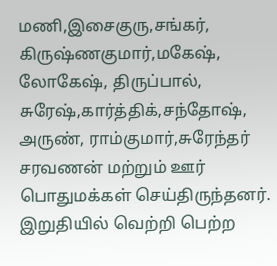மணி,இசைகுரு,சங்கர், கிருஷ்ணகுமார்,மகேஷ், லோகேஷ், திருப்பால், சுரேஷ்,கார்த்திக்,சந்தோஷ், அருண், ராம்குமார்,சுரேந்தர் சரவணன் மற்றும் ஊர் பொதுமக்கள் செய்திருந்தனர்.
இறுதியில் வெற்றி பெற்ற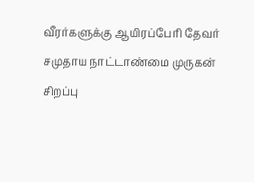வீரர்களுக்கு ஆயிரப்பேரி தேவர் சமுதாய நாட்டாண்மை முருகன் சிறப்பு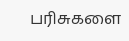பரிசுகளை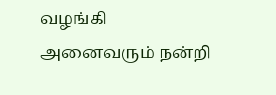வழங்கி அனைவரும் நன்றி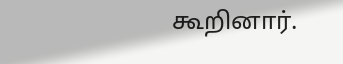கூறினார்.